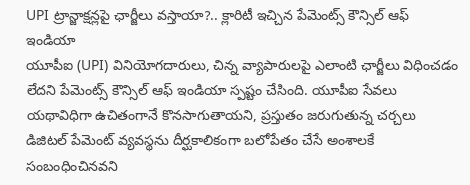UPI ట్రాన్జాక్షన్లపై ఛార్జీలు వస్తాయా?.. క్లారిటీ ఇచ్చిన పేమెంట్స్ కౌన్సిల్ ఆఫ్ ఇండియా
యూపీఐ (UPI) వినియోగదారులు, చిన్న వ్యాపారులపై ఎలాంటి ఛార్జీలు విధించడం లేదని పేమెంట్స్ కౌన్సిల్ ఆఫ్ ఇండియా స్పష్టం చేసింది. యూపీఐ సేవలు యథావిధిగా ఉచితంగానే కొనసాగుతాయని, ప్రస్తుతం జరుగుతున్న చర్చలు డిజిటల్ పేమెంట్ వ్యవస్థను దీర్ఘకాలికంగా బలోపేతం చేసే అంశాలకే సంబంధించినవని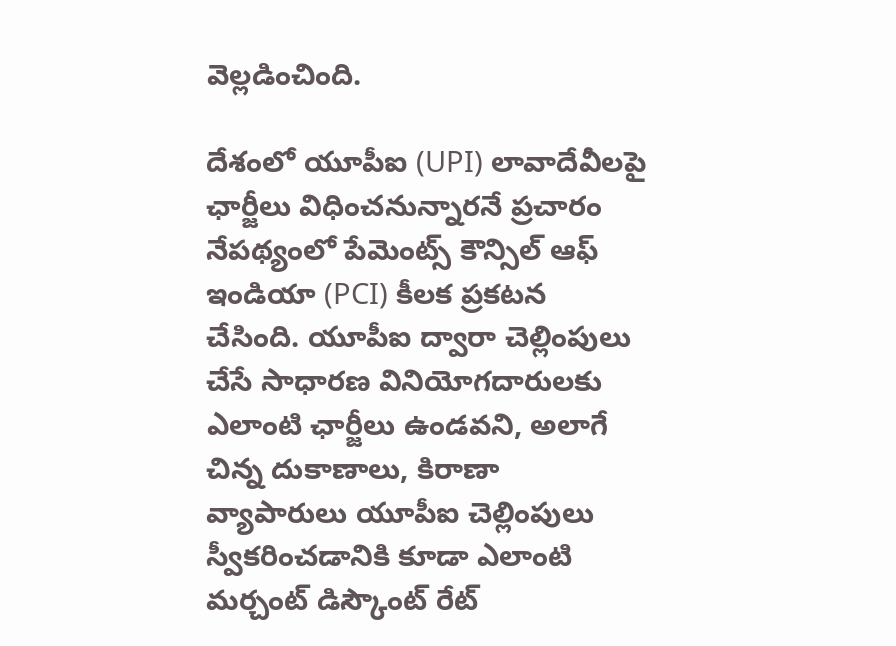వెల్లడించింది.

దేశంలో యూపీఐ (UPI) లావాదేవీలపై ఛార్జీలు విధించనున్నారనే ప్రచారం నేపథ్యంలో పేమెంట్స్ కౌన్సిల్ ఆఫ్ ఇండియా (PCI) కీలక ప్రకటన చేసింది. యూపీఐ ద్వారా చెల్లింపులు చేసే సాధారణ వినియోగదారులకు ఎలాంటి ఛార్జీలు ఉండవని, అలాగే చిన్న దుకాణాలు, కిరాణా వ్యాపారులు యూపీఐ చెల్లింపులు స్వీకరించడానికి కూడా ఎలాంటి మర్చంట్ డిస్కౌంట్ రేట్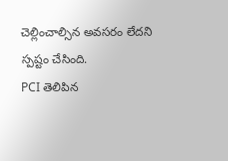చెల్లించాల్సిన అవసరం లేదని స్పష్టం చేసింది.
PCI తెలిపిన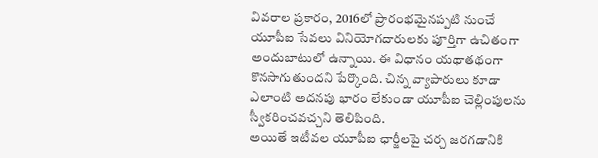వివరాల ప్రకారం, 2016లో ప్రారంభమైనప్పటి నుంచే యూపీఐ సేవలు వినియోగదారులకు పూర్తిగా ఉచితంగా అందుబాటులో ఉన్నాయి. ఈ విధానం యథాతథంగా కొనసాగుతుందని పేర్కొంది. చిన్న వ్యాపారులు కూడా ఎలాంటి అదనపు భారం లేకుండా యూపీఐ చెల్లింపులను స్వీకరించవచ్చని తెలిపింది.
అయితే ఇటీవల యూపీఐ ఛార్జీలపై చర్చ జరగడానికి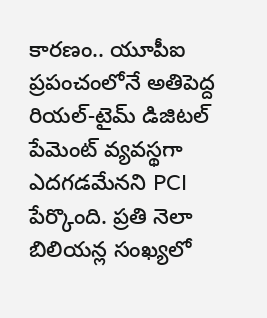కారణం.. యూపీఐ ప్రపంచంలోనే అతిపెద్ద రియల్-టైమ్ డిజిటల్ పేమెంట్ వ్యవస్థగా ఎదగడమేనని PCI పేర్కొంది. ప్రతి నెలా బిలియన్ల సంఖ్యలో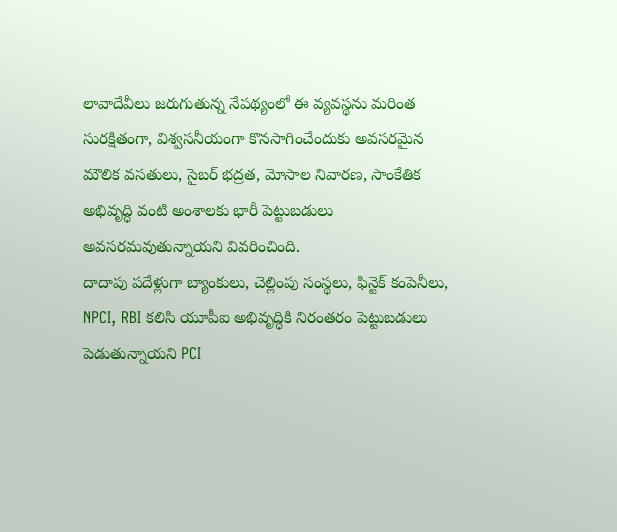లావాదేవీలు జరుగుతున్న నేపథ్యంలో ఈ వ్యవస్థను మరింత సురక్షితంగా, విశ్వసనీయంగా కొనసాగించేందుకు అవసరమైన మౌలిక వసతులు, సైబర్ భద్రత, మోసాల నివారణ, సాంకేతిక అభివృద్ధి వంటి అంశాలకు భారీ పెట్టుబడులు అవసరమవుతున్నాయని వివరించింది.
దాదాపు పదేళ్లుగా బ్యాంకులు, చెల్లింపు సంస్థలు, ఫిన్టెక్ కంపెనీలు, NPCI, RBI కలిసి యూపీఐ అభివృద్ధికి నిరంతరం పెట్టుబడులు పెడుతున్నాయని PCI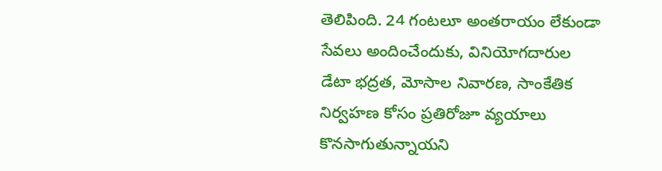తెలిపింది. 24 గంటలూ అంతరాయం లేకుండా సేవలు అందించేందుకు, వినియోగదారుల డేటా భద్రత, మోసాల నివారణ, సాంకేతిక నిర్వహణ కోసం ప్రతిరోజూ వ్యయాలు కొనసాగుతున్నాయని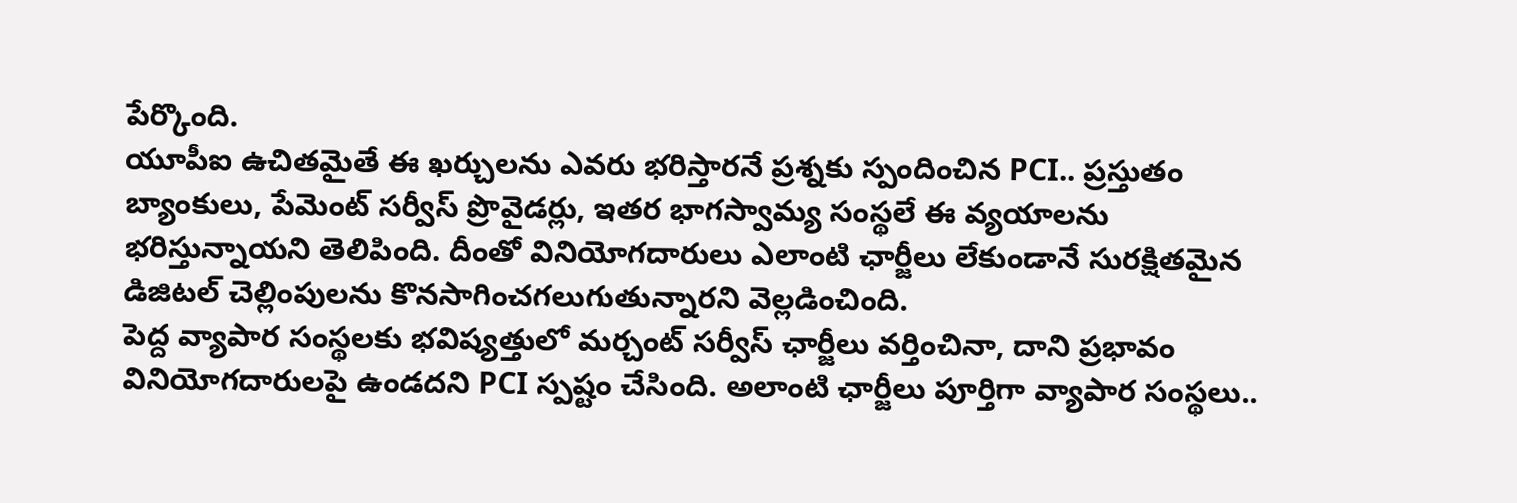పేర్కొంది.
యూపీఐ ఉచితమైతే ఈ ఖర్చులను ఎవరు భరిస్తారనే ప్రశ్నకు స్పందించిన PCI.. ప్రస్తుతం బ్యాంకులు, పేమెంట్ సర్వీస్ ప్రొవైడర్లు, ఇతర భాగస్వామ్య సంస్థలే ఈ వ్యయాలను భరిస్తున్నాయని తెలిపింది. దీంతో వినియోగదారులు ఎలాంటి ఛార్జీలు లేకుండానే సురక్షితమైన డిజిటల్ చెల్లింపులను కొనసాగించగలుగుతున్నారని వెల్లడించింది.
పెద్ద వ్యాపార సంస్థలకు భవిష్యత్తులో మర్చంట్ సర్వీస్ ఛార్జీలు వర్తించినా, దాని ప్రభావం వినియోగదారులపై ఉండదని PCI స్పష్టం చేసింది. అలాంటి ఛార్జీలు పూర్తిగా వ్యాపార సంస్థలు..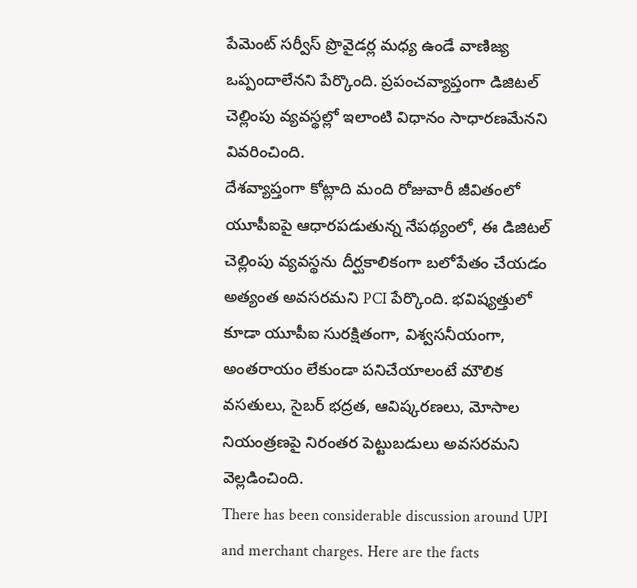పేమెంట్ సర్వీస్ ప్రొవైడర్ల మధ్య ఉండే వాణిజ్య ఒప్పందాలేనని పేర్కొంది. ప్రపంచవ్యాప్తంగా డిజిటల్ చెల్లింపు వ్యవస్థల్లో ఇలాంటి విధానం సాధారణమేనని వివరించింది.
దేశవ్యాప్తంగా కోట్లాది మంది రోజువారీ జీవితంలో యూపీఐపై ఆధారపడుతున్న నేపథ్యంలో, ఈ డిజిటల్ చెల్లింపు వ్యవస్థను దీర్ఘకాలికంగా బలోపేతం చేయడం అత్యంత అవసరమని PCI పేర్కొంది. భవిష్యత్తులో కూడా యూపీఐ సురక్షితంగా, విశ్వసనీయంగా, అంతరాయం లేకుండా పనిచేయాలంటే మౌలిక వసతులు, సైబర్ భద్రత, ఆవిష్కరణలు, మోసాల నియంత్రణపై నిరంతర పెట్టుబడులు అవసరమని వెల్లడించింది.
There has been considerable discussion around UPI and merchant charges. Here are the facts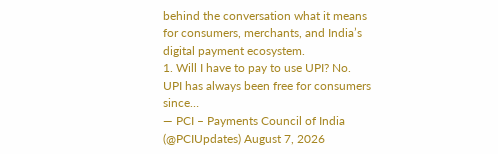behind the conversation what it means for consumers, merchants, and India’s digital payment ecosystem.
1. Will I have to pay to use UPI? No. UPI has always been free for consumers since…
— PCI – Payments Council of India (@PCIUpdates) August 7, 2026